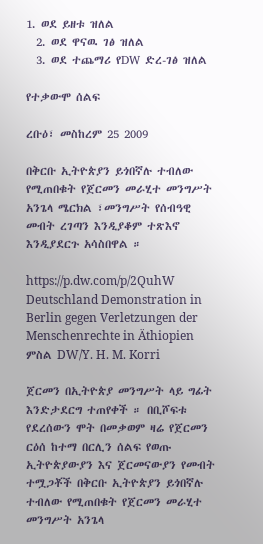1. ወደ ይዘቱ ዝለል
  2. ወደ ዋናዉ ገፅ ዝለል
  3. ወደ ተጨማሪ የDW ድረ-ገፅ ዝለል

የተቃውሞ ሰልፍ

ረቡዕ፣ መስከረም 25 2009

በቅርቡ ኢትዮጵያን ይጎበኛሉ ተብለው የሚጠበቁት የጀርመን መራሂተ መንግሥት አንጌላ ሜርክል ፣መንግሥት የሰብዓዊ መብት ረገጣን እንዲያቆም ተጽእኖ እንዲያደርጉ አሳስበዋል ።

https://p.dw.com/p/2QuhW
Deutschland Demonstration in Berlin gegen Verletzungen der Menschenrechte in Äthiopien
ምስል DW/Y. H. M. Korri

ጀርመን በኢትዮጵያ መንግሥት ላይ ግፊት እንድታደርግ ተጠየቀች ። በቢሾፍቱ የደረሰውን ሞት በመቃወም ዛሬ የጀርመን ርዕሰ ከተማ በርሊን ሰልፍ የወጡ ኢትዮጵያውያን እና ጀርመናውያን የመብት ተሟጋቾች በቅርቡ ኢትዮጵያን ይጎበኛሉ ተብለው የሚጠበቁት የጀርመን መራሂተ መንግሥት አንጌላ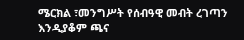ሜርክል ፣መንግሥት የሰብዓዊ መብት ረገጣን እንዲያቆም ጫና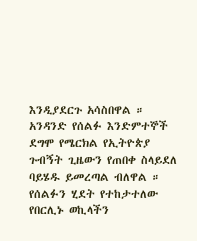እንዲያደርጉ አሳስበዋል ። አንዳንድ የሰልፉ እንድምተኞች ደግሞ የሜርክል የኢትዮጵያ ጉብኝት ጊዜውን የጠበቀ ስላይደለ ባይሄዱ ይመረጣል ብለዋል ። የሰልፉን ሂደት የተከታተለው የበርሊኑ ወኪላችን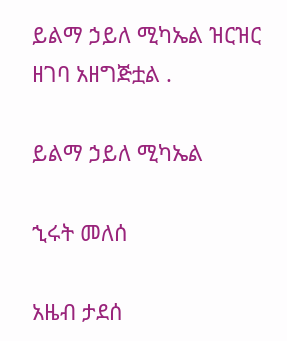ይልማ ኃይለ ሚካኤል ዝርዝር ዘገባ አዘግጅቷል .

ይልማ ኃይለ ሚካኤል

ኂሩት መለሰ

አዜብ ታደሰ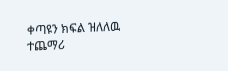ቀጣዩን ክፍል ዝለለዉ ተጨማሪ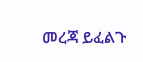መረጃ ይፈልጉ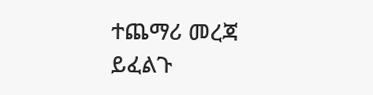ተጨማሪ መረጃ ይፈልጉ